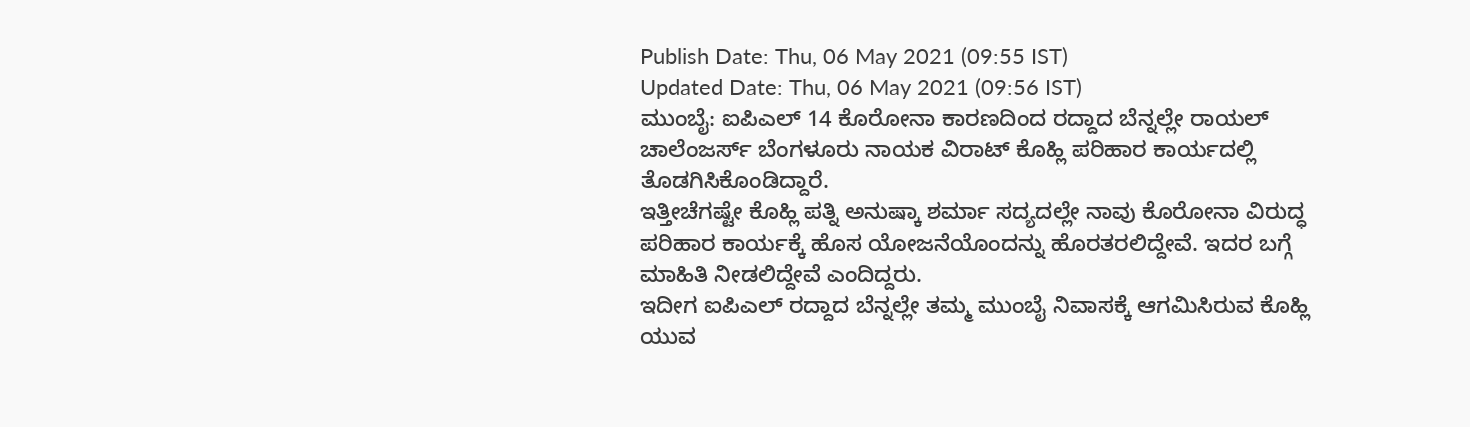Publish Date: Thu, 06 May 2021 (09:55 IST)
Updated Date: Thu, 06 May 2021 (09:56 IST)
ಮುಂಬೈ: ಐಪಿಎಲ್ 14 ಕೊರೋನಾ ಕಾರಣದಿಂದ ರದ್ದಾದ ಬೆನ್ನಲ್ಲೇ ರಾಯಲ್ ಚಾಲೆಂಜರ್ಸ್ ಬೆಂಗಳೂರು ನಾಯಕ ವಿರಾಟ್ ಕೊಹ್ಲಿ ಪರಿಹಾರ ಕಾರ್ಯದಲ್ಲಿ ತೊಡಗಿಸಿಕೊಂಡಿದ್ದಾರೆ.
ಇತ್ತೀಚೆಗಷ್ಟೇ ಕೊಹ್ಲಿ ಪತ್ನಿ ಅನುಷ್ಕಾ ಶರ್ಮಾ ಸದ್ಯದಲ್ಲೇ ನಾವು ಕೊರೋನಾ ವಿರುದ್ಧ ಪರಿಹಾರ ಕಾರ್ಯಕ್ಕೆ ಹೊಸ ಯೋಜನೆಯೊಂದನ್ನು ಹೊರತರಲಿದ್ದೇವೆ. ಇದರ ಬಗ್ಗೆ ಮಾಹಿತಿ ನೀಡಲಿದ್ದೇವೆ ಎಂದಿದ್ದರು.
ಇದೀಗ ಐಪಿಎಲ್ ರದ್ದಾದ ಬೆನ್ನಲ್ಲೇ ತಮ್ಮ ಮುಂಬೈ ನಿವಾಸಕ್ಕೆ ಆಗಮಿಸಿರುವ ಕೊಹ್ಲಿ ಯುವ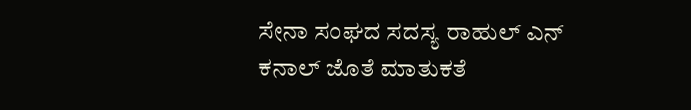ಸೇನಾ ಸಂಘದ ಸದಸ್ಯ ರಾಹುಲ್ ಎನ್ ಕನಾಲ್ ಜೊತೆ ಮಾತುಕತೆ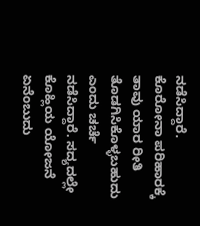ನಡೆಸಿದ್ದಾರೆ. ಕೊರೋನಾ ಪರಿಹಾರಕ್ಕೆ ತಾವು ಯಾರ ರೀತಿ ತೊಡಗಿಸಿಕೊಳ್ಳಬಹುದು ಎಂದು ಚರ್ಚೆ ನಡೆಸಿದ್ದಾರೆ. ಸದ್ಯದಲ್ಲೇ ಕೊಹ್ಲಿಯ ಯೋಜನೆ ಏನೆಂಬುದು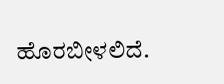ಹೊರಬೀಳಲಿದೆ.